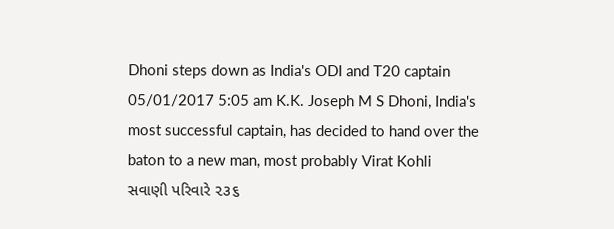Dhoni steps down as India's ODI and T20 captain 05/01/2017 5:05 am K.K. Joseph M S Dhoni, India's most successful captain, has decided to hand over the baton to a new man, most probably Virat Kohli
સવાણી પરિવારે ૨૩૬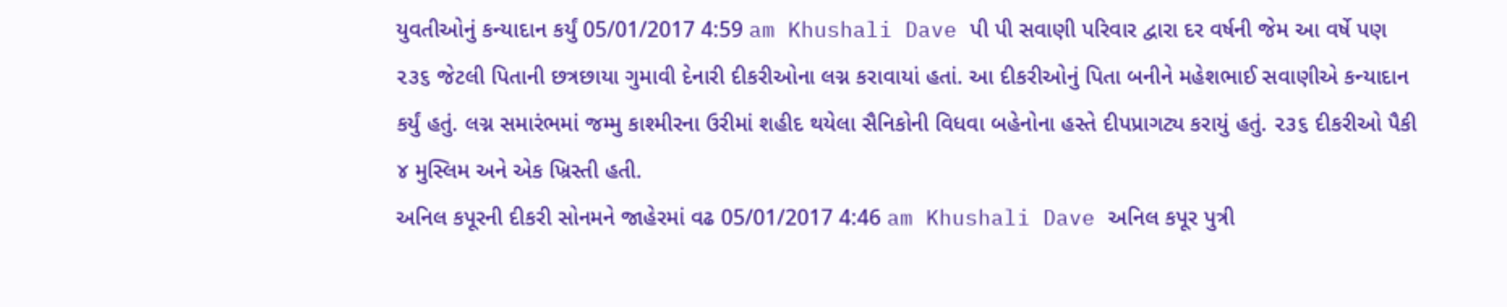યુવતીઓનું કન્યાદાન કર્યું 05/01/2017 4:59 am Khushali Dave પી પી સવાણી પરિવાર દ્વારા દર વર્ષની જેમ આ વર્ષે પણ ૨૩૬ જેટલી પિતાની છત્રછાયા ગુમાવી દેનારી દીકરીઓના લગ્ન કરાવાયાં હતાં. આ દીકરીઓનું પિતા બનીને મહેશભાઈ સવાણીએ કન્યાદાન કર્યું હતું. લગ્ન સમારંભમાં જમ્મુ કાશ્મીરના ઉરીમાં શહીદ થયેલા સૈનિકોની વિધવા બહેનોના હસ્તે દીપપ્રાગટ્ય કરાયું હતું. ૨૩૬ દીકરીઓ પૈકી ૪ મુસ્લિમ અને એક ખ્રિસ્તી હતી.
અનિલ કપૂરની દીકરી સોનમને જાહેરમાં વઢ 05/01/2017 4:46 am Khushali Dave અનિલ કપૂર પુત્રી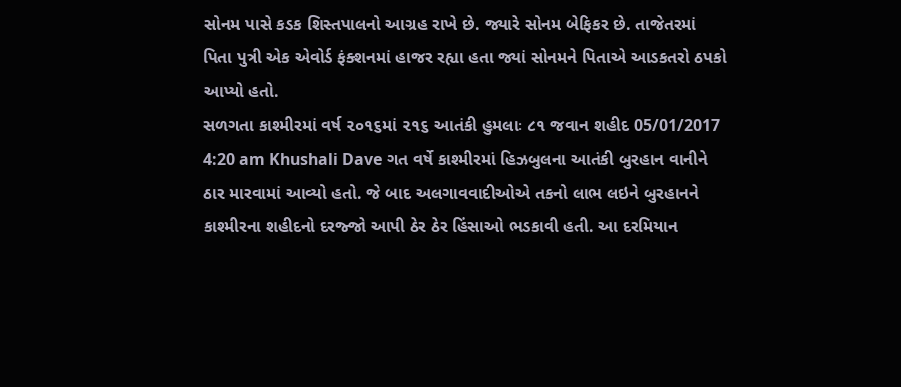સોનમ પાસે કડક શિસ્તપાલનો આગ્રહ રાખે છે. જ્યારે સોનમ બેફિકર છે. તાજેતરમાં પિતા પુત્રી એક એવોર્ડ ફંક્શનમાં હાજર રહ્યા હતા જ્યાં સોનમને પિતાએ આડકતરો ઠપકો આપ્યો હતો.
સળગતા કાશ્મીરમાં વર્ષ ૨૦૧૬માં ૨૧૬ આતંકી હુમલાઃ ૮૧ જવાન શહીદ 05/01/2017 4:20 am Khushali Dave ગત વર્ષે કાશ્મીરમાં હિઝબુલના આતંકી બુરહાન વાનીને ઠાર મારવામાં આવ્યો હતો. જે બાદ અલગાવવાદીઓએ તકનો લાભ લઇને બુરહાનને કાશ્મીરના શહીદનો દરજ્જો આપી ઠેર ઠેર હિંસાઓ ભડકાવી હતી. આ દરમિયાન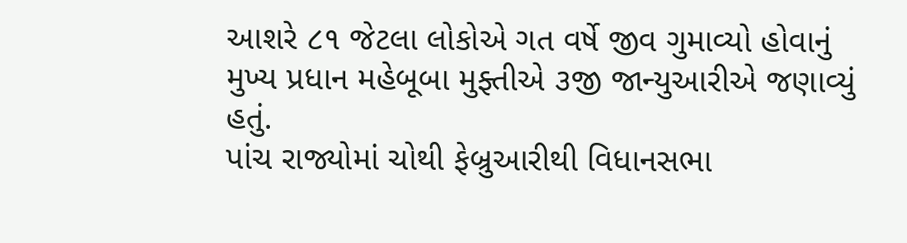આશરે ૮૧ જેટલા લોકોએ ગત વર્ષે જીવ ગુમાવ્યો હોવાનું મુખ્ય પ્રધાન મહેબૂબા મુફ્તીએ ૩જી જાન્યુઆરીએ જણાવ્યું હતું.
પાંચ રાજ્યોમાં ચોથી ફેબ્રુઆરીથી વિધાનસભા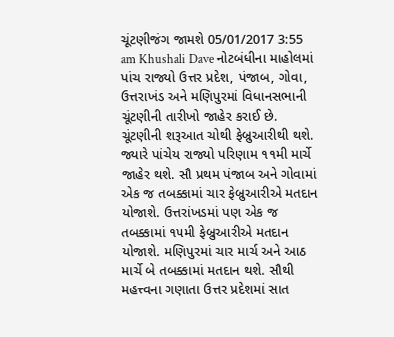ચૂંટણીજંગ જામશે 05/01/2017 3:55 am Khushali Dave નોટબંધીના માહોલમાં પાંચ રાજ્યો ઉત્તર પ્રદેશ, પંજાબ, ગોવા, ઉત્તરાખંડ અને મણિપુરમાં વિધાનસભાની ચૂંટણીની તારીખો જાહેર કરાઈ છે. ચૂંટણીની શરૂઆત ચોથી ફેબ્રુઆરીથી થશે. જ્યારે પાંચેય રાજ્યો પરિણામ ૧૧મી માર્ચે જાહેર થશે. સૌ પ્રથમ પંજાબ અને ગોવામાં એક જ તબક્કામાં ચાર ફેબ્રુઆરીએ મતદાન યોજાશે. ઉત્તરાંખડમાં પણ એક જ તબક્કામાં ૧૫મી ફેબ્રુઆરીએ મતદાન યોજાશે. મણિપુરમાં ચાર માર્ચ અને આઠ માર્ચે બે તબક્કામાં મતદાન થશે. સૌથી મહત્ત્વના ગણાતા ઉત્તર પ્રદેશમાં સાત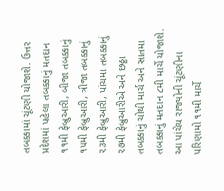તબક્કામાં ચૂંટણી યોજાશે. ઉત્તર પ્રદેશમાં પહેલા તબક્કાનું મતદાન ૧૧મી ફેબ્રુઆરી, બીજા તબક્કાનું ૧૫મી ફેબ્રુઆરી, ત્રીજા તબક્કાનું ૨૩મી ફેબ્રુઆરી, પાંચમા તબક્કાનું ૨૭મી ફેબ્રુઆરીએ અને છઠ્ઠા તબક્કાનું ચોથી માર્ચ અને સાતમા તબક્કાનું મતદાન ૮મી માર્ચે યોજાશે. આ પાંચેય રાજ્યોની ચૂંટણીના પરિણામો ૧૧મી માર્ચે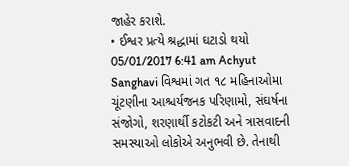જાહેર કરાશે.
• ઈશ્વર પ્રત્યે શ્રદ્ધામાં ઘટાડો થયો 05/01/2017 6:41 am Achyut Sanghavi વિશ્વમાં ગત ૧૮ મહિનાઓમા ચૂંટણીના આશ્ચર્યજનક પરિણામો, સંઘર્ષના સંજોગો, શરણાર્થી કટોકટી અને ત્રાસવાદની સમસ્યાઓ લોકોએ અનુભવી છે. તેનાથી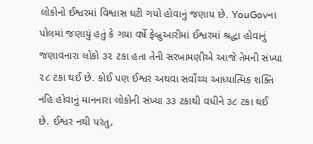લોકોનો ઈશ્વરમાં વિશ્વાસ ઘટી ગયો હોવાનું જણાય છે. YouGovના પોલમાં જણાયું હતું કે ગયા વર્ષે ફેબ્રુઆરીમાં ઈશ્વરમાં શ્રદ્ધા હોવાનું જણાવનારા લોકો ૩૨ ટકા હતા તેની સરખામણીએ આજે તેમની સંખ્યા ૨૮ ટકા થઈ છે. કોઈ પણ ઈશ્વર અથવા સર્વોચ્ચ આધ્યાત્મિક શક્તિ નહિ હોવાનું માનનારા લોકોની સંખ્યા ૩૩ ટકાથી વધીને ૩૮ ટકા થઈ છે. ઈશ્વર નથી પરંતુ,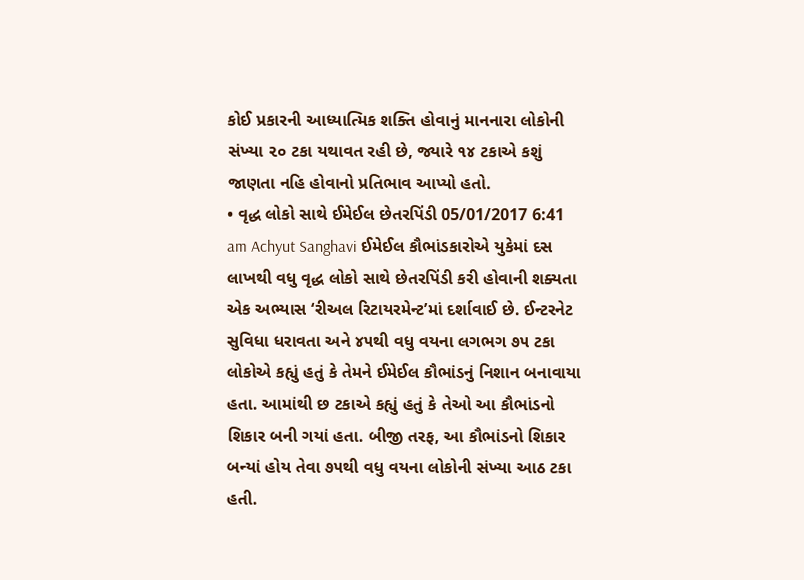કોઈ પ્રકારની આધ્યાત્મિક શક્તિ હોવાનું માનનારા લોકોની સંખ્યા ૨૦ ટકા યથાવત રહી છે, જ્યારે ૧૪ ટકાએ કશું જાણતા નહિ હોવાનો પ્રતિભાવ આપ્યો હતો.
• વૃદ્ધ લોકો સાથે ઈમેઈલ છેતરપિંડી 05/01/2017 6:41 am Achyut Sanghavi ઈમેઈલ કૌભાંડકારોએ યુકેમાં દસ લાખથી વધુ વૃદ્ધ લોકો સાથે છેતરપિંડી કરી હોવાની શક્યતા એક અભ્યાસ ‘રીઅલ રિટાયરમેન્ટ’માં દર્શાવાઈ છે. ઈન્ટરનેટ સુવિધા ધરાવતા અને ૪૫થી વધુ વયના લગભગ ૭૫ ટકા લોકોએ કહ્યું હતું કે તેમને ઈમેઈલ કૌભાંડનું નિશાન બનાવાયા હતા. આમાંથી છ ટકાએ કહ્યું હતું કે તેઓ આ કૌભાંડનો શિકાર બની ગયાં હતા. બીજી તરફ, આ કૌભાંડનો શિકાર બન્યાં હોય તેવા ૭૫થી વધુ વયના લોકોની સંખ્યા આઠ ટકા હતી.